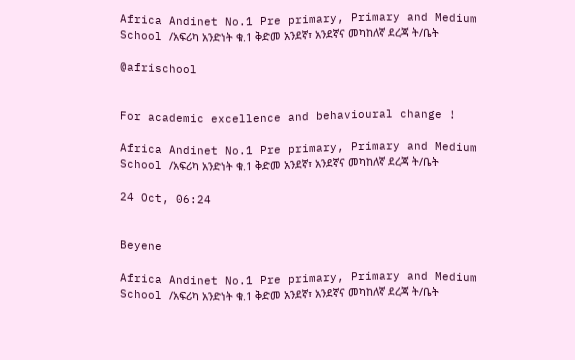Africa Andinet No.1 Pre primary, Primary and Medium School /አፍሪካ አንድነት ቁ.1 ቅድመ አንደኛ፣ አንደኛና መካከለኛ ደረጃ ት/ቤት

@afrischool


For academic excellence and behavioural change !

Africa Andinet No.1 Pre primary, Primary and Medium School /አፍሪካ አንድነት ቁ.1 ቅድመ አንደኛ፣ አንደኛና መካከለኛ ደረጃ ት/ቤት

24 Oct, 06:24


Beyene

Africa Andinet No.1 Pre primary, Primary and Medium School /አፍሪካ አንድነት ቁ.1 ቅድመ አንደኛ፣ አንደኛና መካከለኛ ደረጃ ት/ቤት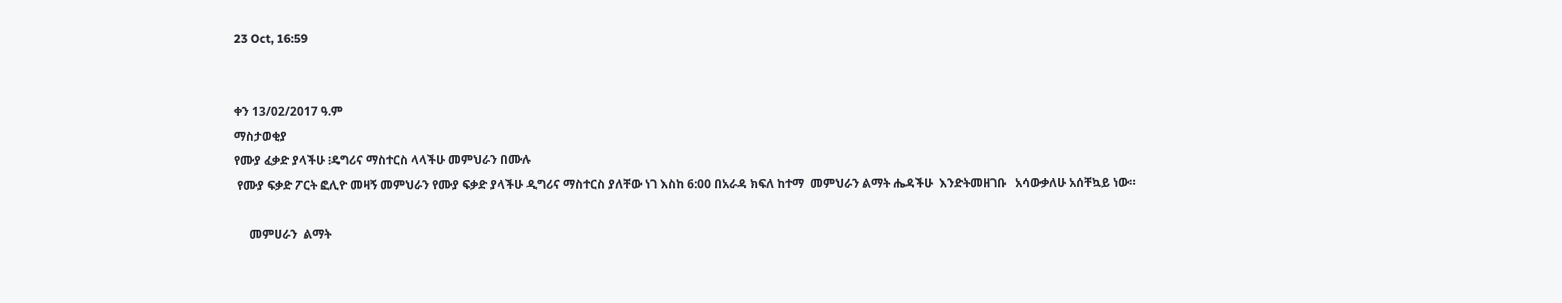23 Oct, 16:59


ቀን 13/02/2017 ዓ.ም
ማስታወቂያ
የሙያ ፈቃድ ያላችሁ ፧ዴግሪና ማስተርስ ላላችሁ መምህራን በሙሉ
 የሙያ ፍቃድ ፖርት ፎሊዮ መዛኝ መምህራን የሙያ ፍቃድ ያላችሁ ዲግሪና ማስተርስ ያለቸው ነገ እስከ 6:00 በአራዳ ክፍለ ከተማ  መምህራን ልማት ሔዳችሁ  እንድትመዘገቡ   አሳውቃለሁ አሰቸኳይ ነው።

     መምሀራን  ልማት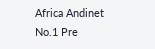Africa Andinet No.1 Pre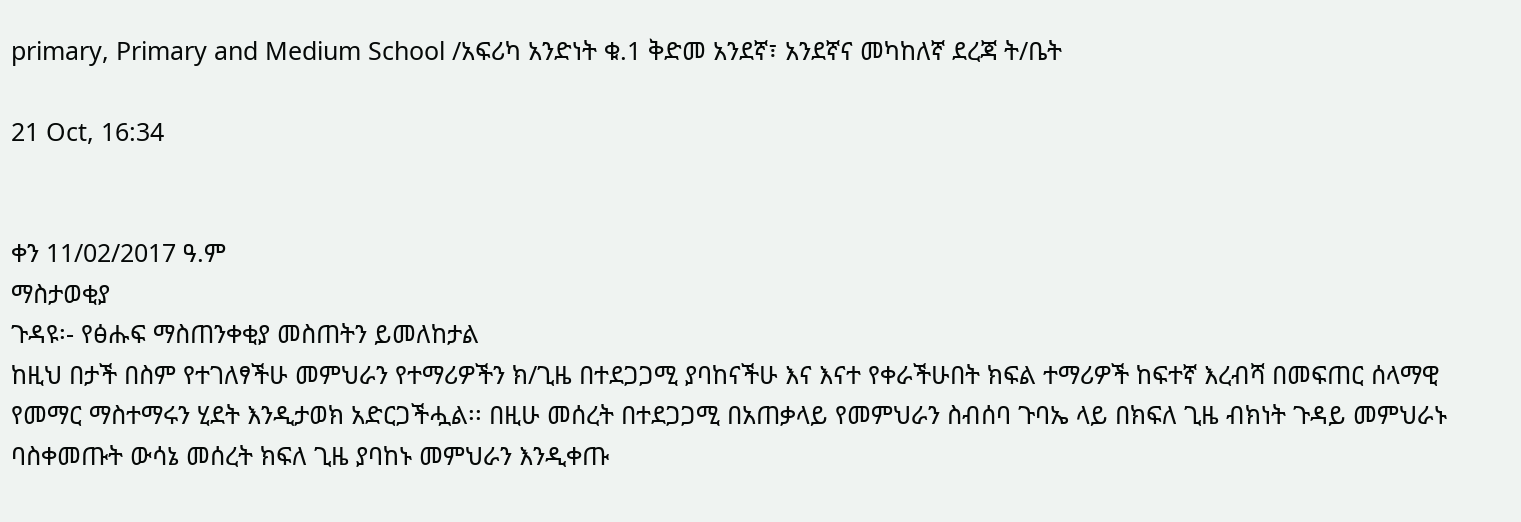primary, Primary and Medium School /አፍሪካ አንድነት ቁ.1 ቅድመ አንደኛ፣ አንደኛና መካከለኛ ደረጃ ት/ቤት

21 Oct, 16:34


ቀን 11/02/2017 ዓ.ም
ማስታወቂያ
ጉዳዩ፡- የፅሑፍ ማስጠንቀቂያ መስጠትን ይመለከታል
ከዚህ በታች በስም የተገለፃችሁ መምህራን የተማሪዎችን ክ/ጊዜ በተደጋጋሚ ያባከናችሁ እና እናተ የቀራችሁበት ክፍል ተማሪዎች ከፍተኛ እረብሻ በመፍጠር ሰላማዊ የመማር ማስተማሩን ሂደት እንዲታወክ አድርጋችሗል፡፡ በዚሁ መሰረት በተደጋጋሚ በአጠቃላይ የመምህራን ስብሰባ ጉባኤ ላይ በክፍለ ጊዜ ብክነት ጉዳይ መምህራኑ ባስቀመጡት ውሳኔ መሰረት ክፍለ ጊዜ ያባከኑ መምህራን እንዲቀጡ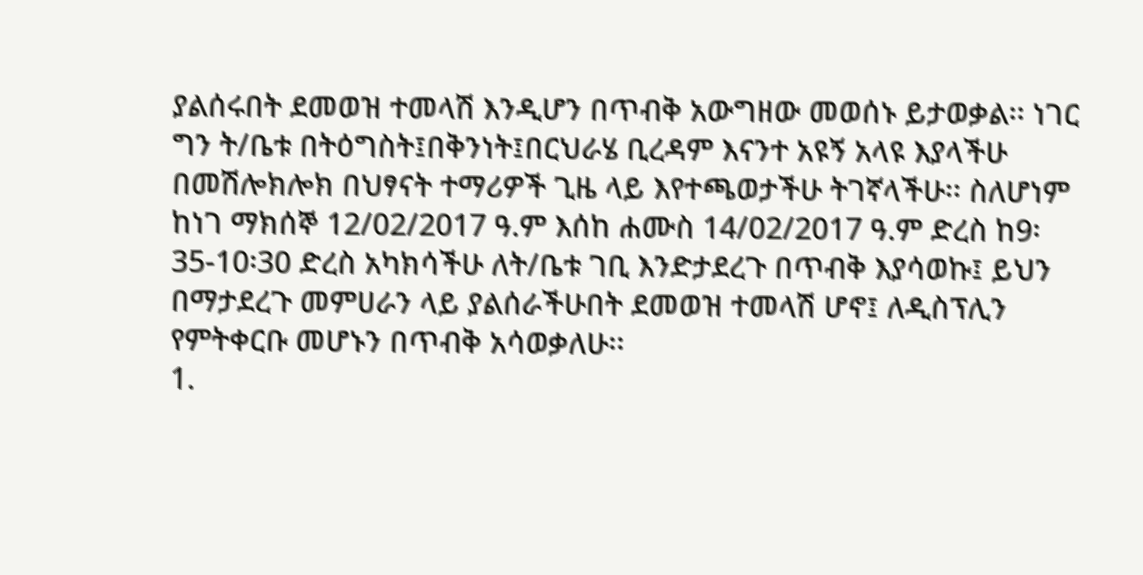ያልሰሩበት ደመወዝ ተመላሽ እንዲሆን በጥብቅ አውግዘው መወሰኑ ይታወቃል፡፡ ነገር ግን ት/ቤቱ በትዕግስት፤በቅንነት፤በርህራሄ ቢረዳም እናንተ አዩኝ አላዩ እያላችሁ በመሽሎክሎክ በህፃናት ተማሪዎች ጊዜ ላይ እየተጫወታችሁ ትገኛላችሁ፡፡ ስለሆነም ከነገ ማክሰኞ 12/02/2017 ዓ.ም እሰከ ሐሙስ 14/02/2017 ዓ.ም ድረስ ከ9፡35-10፡30 ድረስ አካክሳችሁ ለት/ቤቱ ገቢ እንድታደረጉ በጥብቅ እያሳወኩ፤ ይህን በማታደረጉ መምሀራን ላይ ያልሰራችሁበት ደመወዝ ተመላሽ ሆኖ፤ ለዲስፕሊን የምትቀርቡ መሆኑን በጥብቅ አሳወቃለሁ፡፡
1.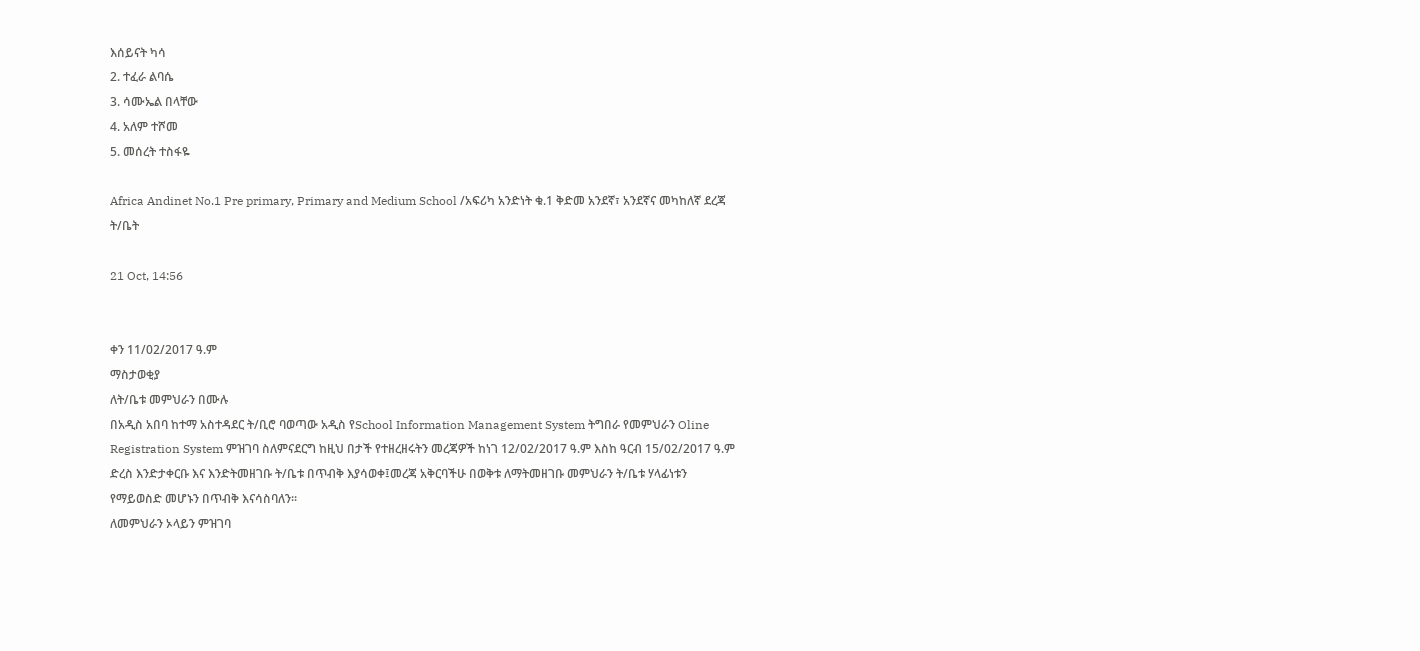እሰይናት ካሳ
2. ተፈራ ልባሴ
3. ሳሙኤል በላቸው
4. አለም ተሾመ
5. መሰረት ተስፋዬ

Africa Andinet No.1 Pre primary, Primary and Medium School /አፍሪካ አንድነት ቁ.1 ቅድመ አንደኛ፣ አንደኛና መካከለኛ ደረጃ ት/ቤት

21 Oct, 14:56


ቀን 11/02/2017 ዓ.ም
ማስታወቂያ
ለት/ቤቱ መምህራን በሙሉ
በአዲስ አበባ ከተማ አስተዳደር ት/ቢሮ ባወጣው አዲስ የSchool Information Management System ትግበራ የመምህራን Oline Registration System ምዝገባ ስለምናደርግ ከዚህ በታች የተዘረዘሩትን መረጃዎች ከነገ 12/02/2017 ዓ.ም እስከ ዓርብ 15/02/2017 ዓ.ም ድረስ እንድታቀርቡ እና እንድትመዘገቡ ት/ቤቱ በጥብቅ እያሳወቀ፤መረጃ አቅርባችሁ በወቅቱ ለማትመዘገቡ መምህራን ት/ቤቱ ሃላፊነቱን የማይወስድ መሆኑን በጥብቅ እናሳስባለን፡፡
ለመምህራን ኦላይን ምዝገባ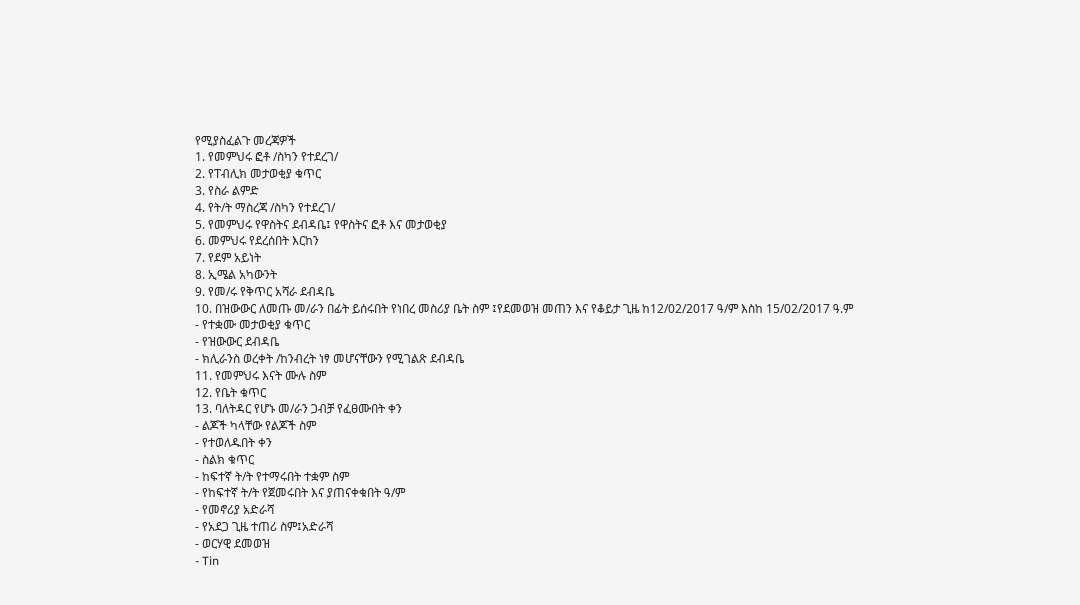የሚያስፈልጉ መረጃዎች
1. የመምህሩ ፎቶ /ስካን የተደረገ/
2. የፐብሊክ መታወቂያ ቁጥር
3. የስራ ልምድ
4. የት/ት ማስረጃ /ስካን የተደረገ/
5. የመምህሩ የዋስትና ደብዳቤ፤ የዋስትና ፎቶ እና መታወቂያ
6. መምህሩ የደረሰበት እርከን
7. የደም አይነት
8. ኢሜል አካውንት
9. የመ/ሩ የቅጥር አሻራ ደብዳቤ
10. በዝውውር ለመጡ መ/ራን በፊት ይሰሩበት የነበረ መስሪያ ቤት ስም ፤የደመወዝ መጠን እና የቆይታ ጊዜ ከ12/02/2017 ዓ/ም እስከ 15/02/2017 ዓ.ም
- የተቋሙ መታወቂያ ቁጥር
- የዝውውር ደብዳቤ
- ክሊራንስ ወረቀት /ከንብረት ነፃ መሆናቸውን የሚገልጽ ደብዳቤ
11. የመምህሩ እናት ሙሉ ስም
12. የቤት ቁጥር
13. ባለትዳር የሆኑ መ/ራን ጋብቻ የፈፀሙበት ቀን
- ልጆች ካላቸው የልጆች ስም
- የተወለዱበት ቀን
- ስልክ ቁጥር
- ከፍተኛ ት/ት የተማሩበት ተቋም ስም
- የከፍተኛ ት/ት የጀመሩበት እና ያጠናቀቁበት ዓ/ም
- የመኖሪያ አድራሻ
- የአደጋ ጊዜ ተጠሪ ስም፤አድራሻ
- ወርሃዊ ደመወዝ
- Tin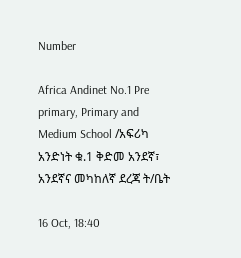Number

Africa Andinet No.1 Pre primary, Primary and Medium School /አፍሪካ አንድነት ቁ.1 ቅድመ አንደኛ፣ አንደኛና መካከለኛ ደረጃ ት/ቤት

16 Oct, 18:40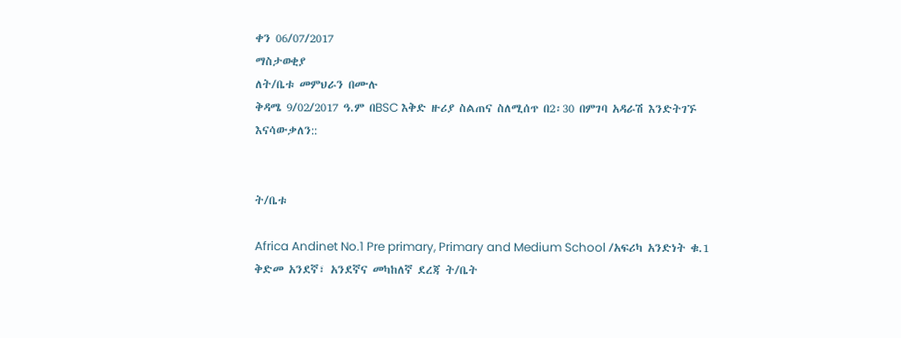ቀን 06/07/2017
ማስታወቂያ
ለት/ቤቱ መምህራን በሙሉ
ቅዳሜ 9/02/2017 ዓ.ም በBSC እቅድ ዙሪያ ስልጠና ስለሚሰጥ በ2፡30 በምገባ አዳራሽ እንድትገኙ እናሳውቃለን::


ት/ቤቱ

Africa Andinet No.1 Pre primary, Primary and Medium School /አፍሪካ አንድነት ቁ.1 ቅድመ አንደኛ፣ አንደኛና መካከለኛ ደረጃ ት/ቤት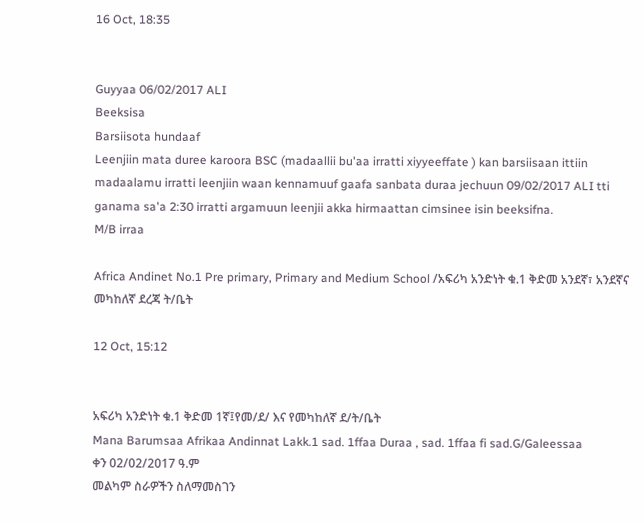16 Oct, 18:35


Guyyaa 06/02/2017 ALI
Beeksisa
Barsiisota hundaaf
Leenjiin mata duree karoora BSC (madaallii bu'aa irratti xiyyeeffate ) kan barsiisaan ittiin madaalamu irratti leenjiin waan kennamuuf gaafa sanbata duraa jechuun 09/02/2017 ALI tti ganama sa'a 2:30 irratti argamuun leenjii akka hirmaattan cimsinee isin beeksifna.
M/B irraa

Africa Andinet No.1 Pre primary, Primary and Medium School /አፍሪካ አንድነት ቁ.1 ቅድመ አንደኛ፣ አንደኛና መካከለኛ ደረጃ ት/ቤት

12 Oct, 15:12


አፍሪካ አንድነት ቁ.1 ቅድመ 1ኛ፤የመ/ደ/ እና የመካከለኛ ደ/ት/ቤት
Mana Barumsaa Afrikaa Andinnat Lakk.1 sad. 1ffaa Duraa , sad. 1ffaa fi sad.G/Galeessaa
ቀን 02/02/2017 ዓ.ም
መልካም ስራዎችን ስለማመስገን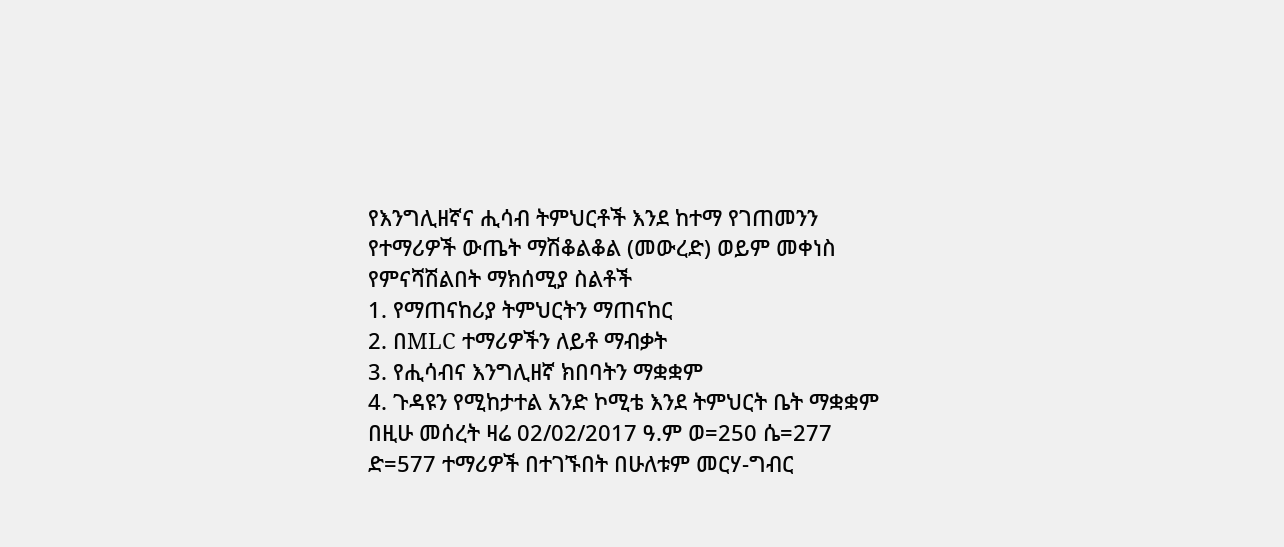የእንግሊዘኛና ሒሳብ ትምህርቶች እንደ ከተማ የገጠመንን የተማሪዎች ውጤት ማሽቆልቆል (መውረድ) ወይም መቀነስ የምናሻሽልበት ማክሰሚያ ስልቶች
1. የማጠናከሪያ ትምህርትን ማጠናከር
2. በMLC ተማሪዎችን ለይቶ ማብቃት
3. የሒሳብና እንግሊዘኛ ክበባትን ማቋቋም
4. ጉዳዩን የሚከታተል አንድ ኮሚቴ እንደ ትምህርት ቤት ማቋቋም
በዚሁ መሰረት ዛሬ 02/02/2017 ዓ.ም ወ=250 ሴ=277 ድ=577 ተማሪዎች በተገኙበት በሁለቱም መርሃ-ግብር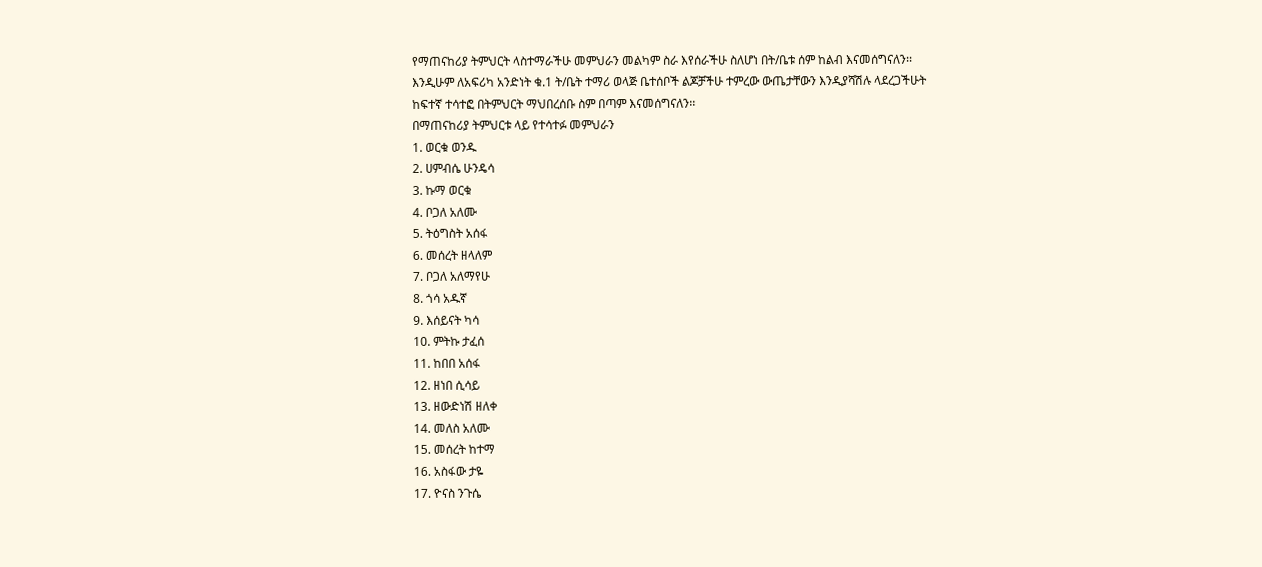የማጠናከሪያ ትምህርት ላስተማራችሁ መምህራን መልካም ስራ እየሰራችሁ ስለሆነ በት/ቤቱ ሰም ከልብ እናመሰግናለን፡፡
እንዲሁም ለአፍሪካ አንድነት ቁ.1 ት/ቤት ተማሪ ወላጅ ቤተሰቦች ልጆቻችሁ ተምረው ውጤታቸውን እንዲያሻሽሉ ላደረጋችሁት ከፍተኛ ተሳተፎ በትምህርት ማህበረሰቡ ስም በጣም እናመሰግናለን፡፡
በማጠናከሪያ ትምህርቱ ላይ የተሳተፉ መምህራን
1. ወርቁ ወንዱ
2. ሀምብሴ ሁንዴሳ
3. ኩማ ወርቁ
4. ቦጋለ አለሙ
5. ትዕግስት አሰፋ
6. መሰረት ዘላለም
7. ቦጋለ አለማየሁ
8. ጎሳ አዱኛ
9. እሰይናት ካሳ
10. ምትኩ ታፈሰ
11. ከበበ አሰፋ
12. ዘነበ ሲሳይ
13. ዘውድነሽ ዘለቀ
14. መለስ አለሙ
15. መሰረት ከተማ
16. አስፋው ታዬ
17. ዮናስ ንጉሴ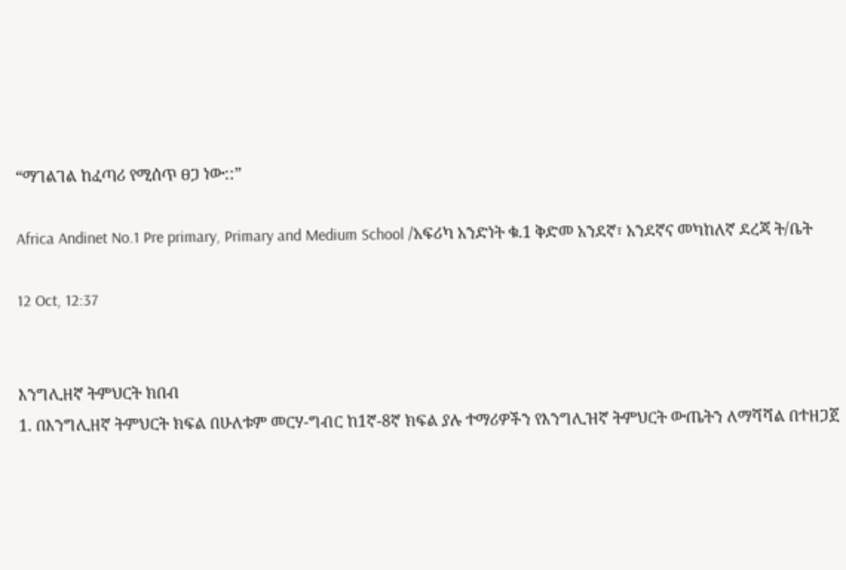“ማገልገል ከፈጣሪ የሚሰጥ ፀጋ ነው::”

Africa Andinet No.1 Pre primary, Primary and Medium School /አፍሪካ አንድነት ቁ.1 ቅድመ አንደኛ፣ አንደኛና መካከለኛ ደረጃ ት/ቤት

12 Oct, 12:37


እንግሊዘኛ ትምህርት ክበብ
1. በእንግሊዘኛ ትምህርት ክፍል በሁለቱም መርሃ-ግብር ከ1ኛ-8ኛ ክፍል ያሉ ተማሪዎችን የእንግሊዝኛ ትምህርት ውጤትን ለማሻሻል በተዘጋጀ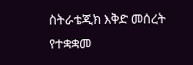ስትራቴጂክ እቅድ መሰረት የተቋቋመ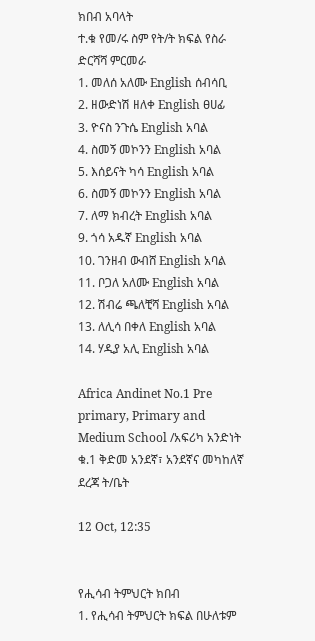ክበብ አባላት
ተ.ቁ የመ/ሩ ስም የት/ት ክፍል የስራ ድርሻሻ ምርመራ
1. መለሰ አለሙ English ሰብሳቢ
2. ዘውድነሽ ዘለቀ English ፀሀፊ
3. ዮናስ ንጉሴ English አባል
4. ስመኝ መኮንን English አባል
5. እሰይናት ካሳ English አባል
6. ስመኝ መኮንን English አባል
7. ለማ ክብረት English አባል
9. ጎሳ አዱኛ English አባል
10. ገንዘብ ውብሸ English አባል
11. ቦጋለ አለሙ English አባል
12. ሽብሬ ጫለቺሻ English አባል
13. ለሊሳ በቀለ English አባል
14. ሃዲያ አሊ English አባል

Africa Andinet No.1 Pre primary, Primary and Medium School /አፍሪካ አንድነት ቁ.1 ቅድመ አንደኛ፣ አንደኛና መካከለኛ ደረጃ ት/ቤት

12 Oct, 12:35


የሒሳብ ትምህርት ክበብ
1. የሒሳብ ትምህርት ክፍል በሁለቱም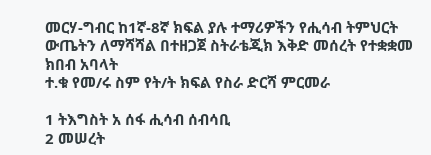መርሃ-ግብር ከ1ኛ-8ኛ ክፍል ያሉ ተማሪዎችን የሒሳብ ትምህርት ውጤትን ለማሻሻል በተዘጋጀ ስትራቴጂክ እቅድ መሰረት የተቋቋመ ክበብ አባላት
ተ.ቁ የመ/ሩ ስም የት/ት ክፍል የስራ ድርሻ ምርመራ

1 ትእግስት አ ሰፋ ሒሳብ ሰብሳቢ
2 መሠረት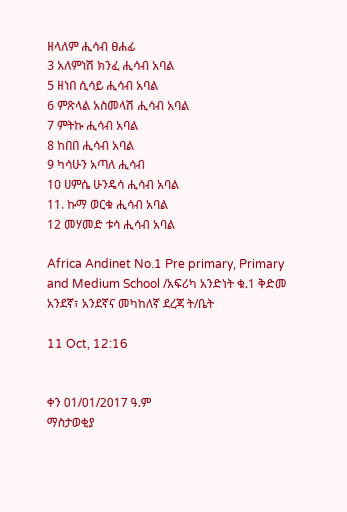ዘላለም ሒሳብ ፀሐፊ
3 አለምነሽ ክንፈ ሒሳብ አባል
5 ዘነበ ሲሳይ ሒሳብ አባል
6 ምጽላል አስመላሽ ሒሳብ አባል
7 ምትኩ ሒሳብ አባል
8 ከበበ ሒሳብ አባል
9 ካሳሁን አጣለ ሒሳብ
10 ሀምሴ ሁንዴሳ ሒሳብ አባል
11. ኩማ ወርቁ ሒሳብ አባል
12 መሃመድ ቱሳ ሒሳብ አባል

Africa Andinet No.1 Pre primary, Primary and Medium School /አፍሪካ አንድነት ቁ.1 ቅድመ አንደኛ፣ አንደኛና መካከለኛ ደረጃ ት/ቤት

11 Oct, 12:16


ቀን 01/01/2017 ዓ.ም
ማስታወቂያ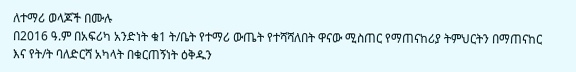ለተማሪ ወላጆች በሙሉ
በ2016 ዓ.ም በአፍሪካ አንድነት ቁ1 ት/ቤት የተማሪ ውጤት የተሻሻለበት ዋናው ሚስጠር የማጠናከሪያ ትምህርትን በማጠናከር እና የት/ት ባለድርሻ አካላት በቁርጠኝነት ዕቅዱን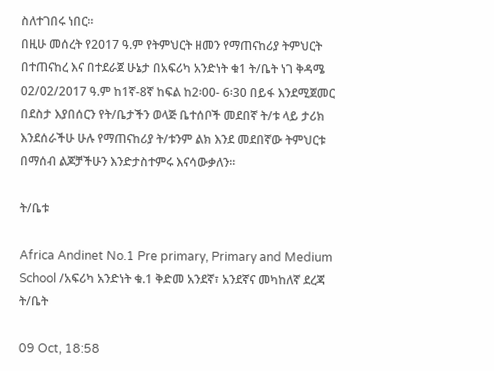ስለተገበሩ ነበር፡፡
በዚሁ መሰረት የ2017 ዓ.ም የትምህርት ዘመን የማጠናከሪያ ትምህርት በተጠናከረ እና በተደራጀ ሁኔታ በአፍሪካ አንድነት ቁ1 ት/ቤት ነገ ቅዳሜ 02/02/2017 ዓ.ም ከ1ኛ-8ኛ ከፍል ከ2፡00- 6፡30 በይፋ እንደሚጀመር በደስታ እያበሰርን የት/ቤታችን ወላጅ ቤተሰቦች መደበኛ ት/ቱ ላይ ታሪክ እንደሰራችሁ ሁሉ የማጠናከሪያ ት/ቱንም ልክ እንደ መደበኛው ትምህርቱ በማሰብ ልጆቻችሁን እንድታስተምሩ እናሳውቃለን፡፡

ት/ቤቱ

Africa Andinet No.1 Pre primary, Primary and Medium School /አፍሪካ አንድነት ቁ.1 ቅድመ አንደኛ፣ አንደኛና መካከለኛ ደረጃ ት/ቤት

09 Oct, 18:58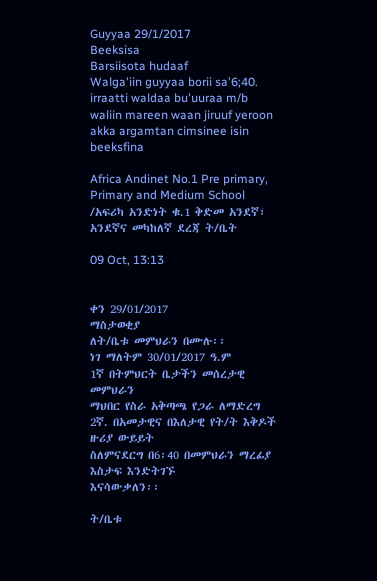Guyyaa 29/1/2017
Beeksisa
Barsiisota hudaaf
Walga'iin guyyaa borii sa'6;40. irraatti waldaa bu'uuraa m/b waliin mareen waan jiruuf yeroon akka argamtan cimsinee isin beeksfina

Africa Andinet No.1 Pre primary, Primary and Medium School /አፍሪካ አንድነት ቁ.1 ቅድመ አንደኛ፣ አንደኛና መካከለኛ ደረጃ ት/ቤት

09 Oct, 13:13


ቀን 29/01/2017
ማስታወቂያ
ለት/ቤቱ መምህራን በሙሉ፡፡
ነገ ማለትም 30/01/2017 ዓ.ም
1ኛ በትምህርት ቤታችን መሰረታዊ መምህራን
ማህበር የስራ አቅጣጫ የጋራ ለማድረግ
2ኛ. በአመታዊና በእለታዊ የት/ት እቅዶች ዙሪያ ውይይት
ስለምናደርግ በ6፡40 በመምህራን ማረፊያ እስታፍ እንድትገኙ
እናሳውቃለን፡፡

ት/ቤቱ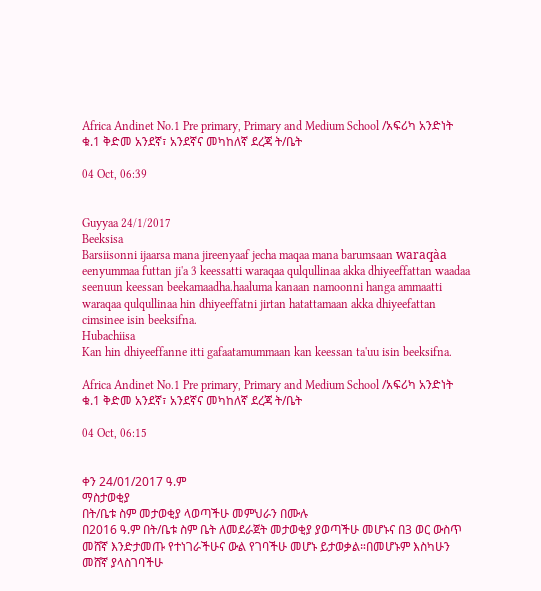Africa Andinet No.1 Pre primary, Primary and Medium School /አፍሪካ አንድነት ቁ.1 ቅድመ አንደኛ፣ አንደኛና መካከለኛ ደረጃ ት/ቤት

04 Oct, 06:39


Guyyaa 24/1/2017
Beeksisa
Barsiisonni ijaarsa mana jireenyaaf jecha maqaa mana barumsaan waraqàa eenyummaa futtan ji'a 3 keessatti waraqaa qulqullinaa akka dhiyeeffattan waadaa seenuun keessan beekamaadha.haaluma kanaan namoonni hanga ammaatti waraqaa qulqullinaa hin dhiyeeffatni jirtan hatattamaan akka dhiyeefattan cimsinee isin beeksifna.
Hubachiisa
Kan hin dhiyeeffanne itti gafaatamummaan kan keessan ta'uu isin beeksifna.

Africa Andinet No.1 Pre primary, Primary and Medium School /አፍሪካ አንድነት ቁ.1 ቅድመ አንደኛ፣ አንደኛና መካከለኛ ደረጃ ት/ቤት

04 Oct, 06:15


ቀን 24/01/2017 ዓ.ም
ማስታወቂያ
በት/ቤቱ ስም መታወቂያ ላወጣችሁ መምህራን በሙሉ
በ2016 ዓ.ም በት/ቤቱ ስም ቤት ለመደራጀት መታወቂያ ያወጣችሁ መሆኑና በ3 ወር ውስጥ መሸኛ እንድታመጡ የተነገራችሁና ውል የገባችሁ መሆኑ ይታወቃል።በመሆኑም እስካሁን መሸኛ ያላስገባችሁ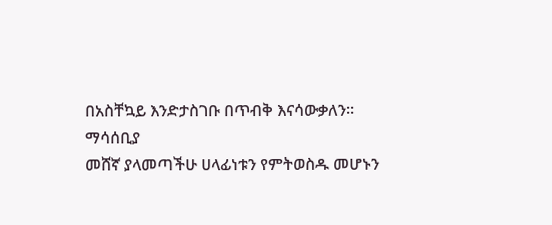በአስቸኳይ እንድታስገቡ በጥብቅ እናሳውቃለን።
ማሳሰቢያ
መሸኛ ያላመጣችሁ ሀላፊነቱን የምትወስዱ መሆኑን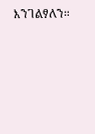እንገልፃለን።